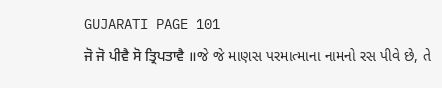GUJARATI PAGE 101
ਜੋ ਜੋ ਪੀਵੈ ਸੋ ਤ੍ਰਿਪਤਾਵੈ ॥જે જે માણસ પરમાત્માના નામનો રસ પીવે છે, તે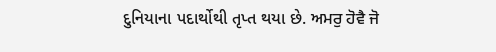દુનિયાના પદાર્થોથી તૃપ્ત થયા છે. ਅਮਰੁ ਹੋਵੈ ਜੋ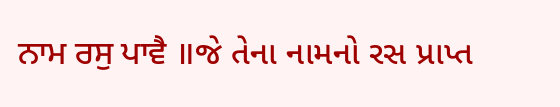ਨਾਮ ਰਸੁ ਪਾਵੈ ॥જે તેના નામનો રસ પ્રાપ્ત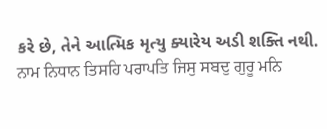કરે છે, તેને આત્મિક મૃત્યુ ક્યારેય અડી શક્તિ નથી. ਨਾਮ ਨਿਧਾਨ ਤਿਸਹਿ ਪਰਾਪਤਿ ਜਿਸੁ ਸਬਦੁ ਗੁਰੂ ਮਨਿ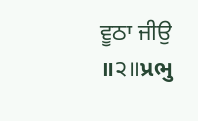ਵੂਠਾ ਜੀਉ ॥੨॥પ્રભુ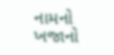નામનો ખજાનો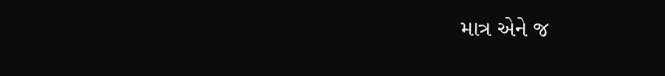માત્ર એને જ